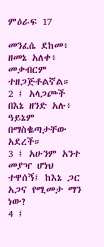ምዕራፍ 17

መንፈሴ ደከመ፥ ዘመኔ አለቀ፥ መቃብርም ተዘጋጅቶልኛል።
2 ፤ አላጋጮች በእኔ ዘንድ አሉ፥ ዓይኔም በማስቈጣታቸው አደረች።
3 ፤ አሁንም አንተ መያዣ ሆነህ ተዋሰኝ፤ ከእኔ ጋር አጋና የሚመታ ማን ነው?
4 ፤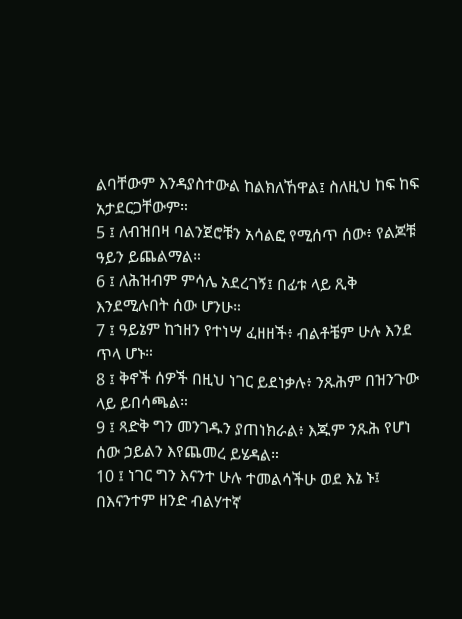ልባቸውም እንዳያስተውል ከልክለኸዋል፤ ስለዚህ ከፍ ከፍ አታደርጋቸውም።
5 ፤ ለብዝበዛ ባልንጀሮቹን አሳልፎ የሚሰጥ ሰው፥ የልጆቹ ዓይን ይጨልማል።
6 ፤ ለሕዝብም ምሳሌ አደረገኝ፤ በፊቱ ላይ ጺቅ እንደሚሉበት ሰው ሆንሁ።
7 ፤ ዓይኔም ከኀዘን የተነሣ ፈዘዘች፥ ብልቶቼም ሁሉ እንደ ጥላ ሆኑ።
8 ፤ ቅኖች ሰዎች በዚህ ነገር ይደነቃሉ፥ ንጹሕም በዝንጉው ላይ ይበሳጫል።
9 ፤ ጻድቅ ግን መንገዱን ያጠነክራል፥ እጁም ንጹሕ የሆነ ሰው ኃይልን እየጨመረ ይሄዳል።
10 ፤ ነገር ግን እናንተ ሁሉ ተመልሳችሁ ወደ እኔ ኑ፤ በእናንተም ዘንድ ብልሃተኛ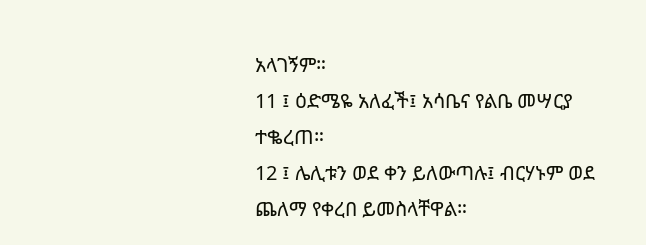አላገኝም።
11 ፤ ዕድሜዬ አለፈች፤ አሳቤና የልቤ መሣርያ ተቈረጠ።
12 ፤ ሌሊቱን ወደ ቀን ይለውጣሉ፤ ብርሃኑም ወደ ጨለማ የቀረበ ይመስላቸዋል።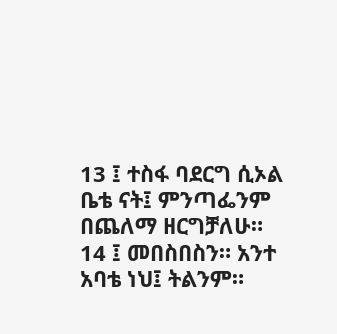13 ፤ ተስፋ ባደርግ ሲኦል ቤቴ ናት፤ ምንጣፌንም በጨለማ ዘርግቻለሁ።
14 ፤ መበስበስን። አንተ አባቴ ነህ፤ ትልንም።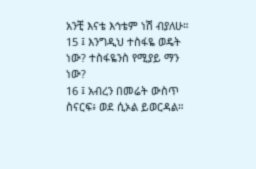አንቺ እናቴ እኅቴም ነሽ ብያለሁ።
15 ፤ እንግዲህ ተስፋዬ ወዴት ነው? ተስፋዬንስ የሚያይ ማን ነው?
16 ፤ አብረን በመሬት ውስጥ ስናርፍ፥ ወደ ሲኦል ይወርዳል።